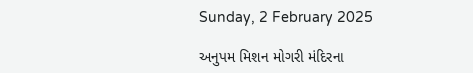Sunday, 2 February 2025

અનુપમ મિશન મોગરી મંદિરના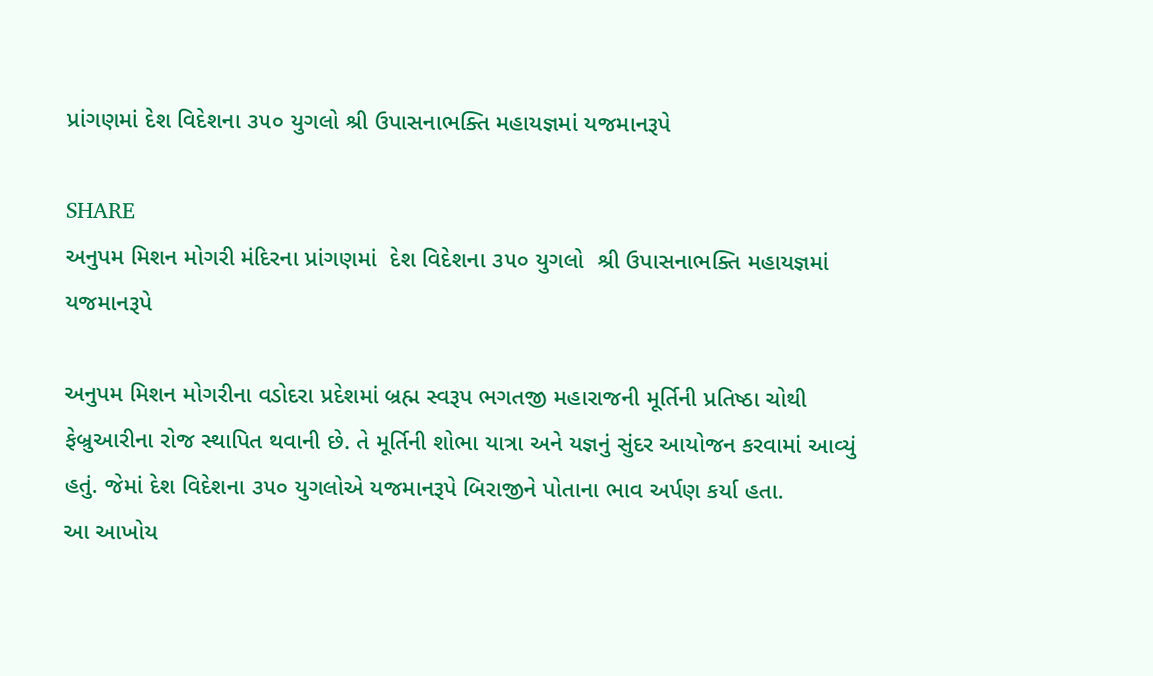પ્રાંગણમાં દેશ વિદેશના ૩૫૦ યુગલો શ્રી ઉપાસનાભક્તિ મહાયજ્ઞમાં યજમાનરૂપે

SHARE
અનુપમ મિશન મોગરી મંદિરના પ્રાંગણમાં  દેશ વિદેશના ૩૫૦ યુગલો  શ્રી ઉપાસનાભક્તિ મહાયજ્ઞમાં યજમાનરૂપે

અનુપમ મિશન મોગરીના વડોદરા પ્રદેશમાં બ્રહ્મ સ્વરૂપ ભગતજી મહારાજની મૂર્તિની પ્રતિષ્ઠા ચોથી ફેબ્રુઆરીના રોજ સ્થાપિત થવાની છે. તે મૂર્તિની શોભા યાત્રા અને યજ્ઞનું સુંદર આયોજન કરવામાં આવ્યું હતું. જેમાં દેશ વિદેશના ૩૫૦ યુગલોએ યજમાનરૂપે બિરાજીને પોતાના ભાવ અર્પણ કર્યા હતા.
આ આખોય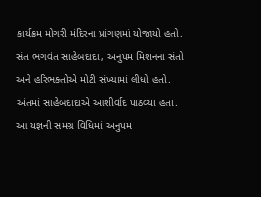કાર્યક્રમ મોગરી મંદિરના પ્રાંગણમાં યોજાયો હતો. સંત ભગવંત સાહેબદાદા, અનુપમ મિશનના સંતો અને હરિભક્તોએ મોટી સંખ્યામાં લીધો હતો.  અંતમાં સાહેબદાદાએ આશીર્વાદ પાઠવ્યા હતા.
આ યજ્ઞની સમગ્ર વિધિમાં અનુપમ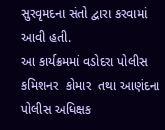સુરવૃમદના સંતો દ્વારા કરવામાં આવી હતી.
આ કાર્યક્રમમાં વડોદરા પોલીસ કમિશનર  કોમાર  તથા આણંદના પોલીસ અધિક્ષક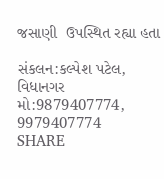જસાણી  ઉપસ્થિત રહ્યા હતા

સંકલન:કલ્પેશ પટેલ, વિધાનગર
મો:9879407774,
9979407774
SHARE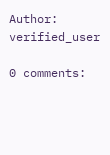Author: verified_user

0 comments: